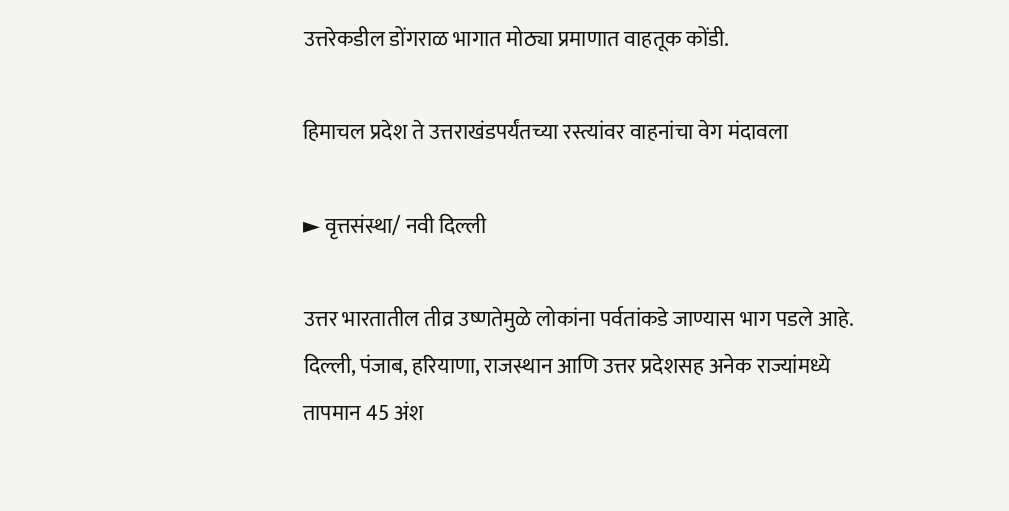उत्तरेकडील डोंगराळ भागात मोठ्या प्रमाणात वाहतूक कोंडी.

हिमाचल प्रदेश ते उत्तराखंडपर्यंतच्या रस्त्यांवर वाहनांचा वेग मंदावला

► वृत्तसंस्था/ नवी दिल्ली

उत्तर भारतातील तीव्र उष्णतेमुळे लोकांना पर्वतांकडे जाण्यास भाग पडले आहे. दिल्ली, पंजाब, हरियाणा, राजस्थान आणि उत्तर प्रदेशसह अनेक राज्यांमध्ये तापमान 45 अंश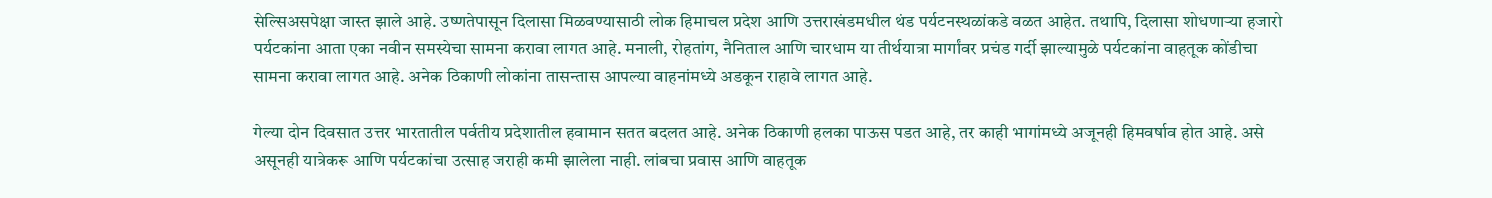सेल्सिअसपेक्षा जास्त झाले आहे. उष्णतेपासून दिलासा मिळवण्यासाठी लोक हिमाचल प्रदेश आणि उत्तराखंडमधील थंड पर्यटनस्थळांकडे वळत आहेत. तथापि, दिलासा शोधणाऱ्या हजारो पर्यटकांना आता एका नवीन समस्येचा सामना करावा लागत आहे. मनाली, रोहतांग, नैनिताल आणि चारधाम या तीर्थयात्रा मार्गांवर प्रचंड गर्दी झाल्यामुळे पर्यटकांना वाहतूक कोंडीचा सामना करावा लागत आहे. अनेक ठिकाणी लोकांना तासन्तास आपल्या वाहनांमध्ये अडकून राहावे लागत आहे.

गेल्या दोन दिवसात उत्तर भारतातील पर्वतीय प्रदेशातील हवामान सतत बदलत आहे. अनेक ठिकाणी हलका पाऊस पडत आहे, तर काही भागांमध्ये अजूनही हिमवर्षाव होत आहे. असे असूनही यात्रेकरू आणि पर्यटकांचा उत्साह जराही कमी झालेला नाही. लांबचा प्रवास आणि वाहतूक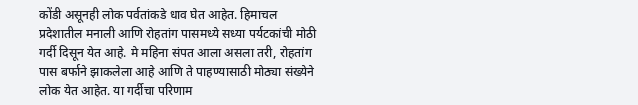कोंडी असूनही लोक पर्वतांकडे धाव घेत आहेत. हिमाचल प्रदेशातील मनाली आणि रोहतांग पासमध्ये सध्या पर्यटकांची मोठी गर्दी दिसून येत आहे. मे महिना संपत आला असला तरी, रोहतांग पास बर्फाने झाकलेला आहे आणि ते पाहण्यासाठी मोठ्या संख्येने लोक येत आहेत. या गर्दीचा परिणाम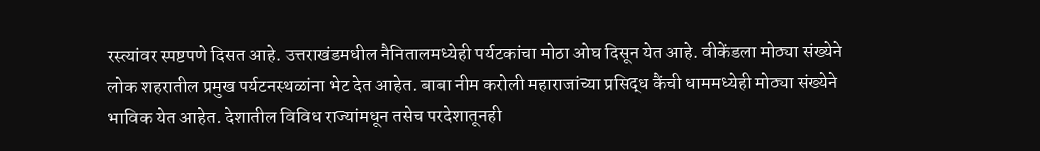रस्त्यांवर स्पष्टपणे दिसत आहे. उत्तराखंडमधील नैनितालमध्येही पर्यटकांचा मोठा ओघ दिसून येत आहे. वीकेंडला मोठ्या संख्येने लोक शहरातील प्रमुख पर्यटनस्थळांना भेट देत आहेत. बाबा नीम करोली महाराजांच्या प्रसिद्ध कैंची धाममध्येही मोठ्या संख्येने भाविक येत आहेत. देशातील विविध राज्यांमधून तसेच परदेशातूनही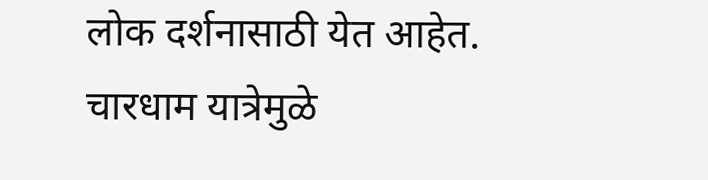लोक दर्शनासाठी येत आहेत. चारधाम यात्रेमुळे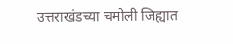उत्तराखंडच्या चमोली जिह्यात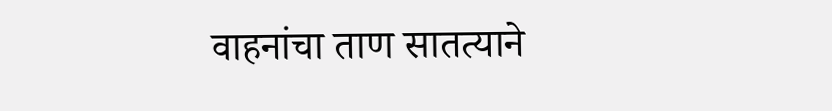वाहनांचा ताण सातत्याने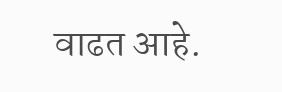वाढत आहे.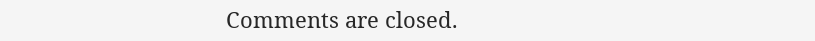Comments are closed.